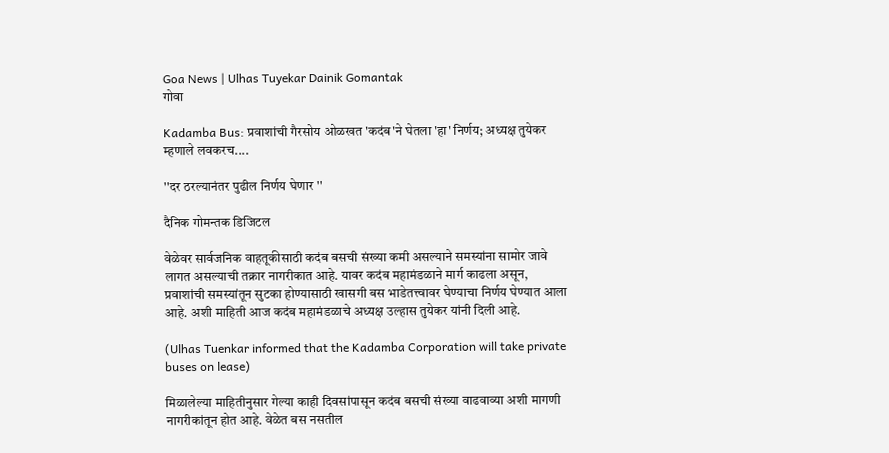Goa News | Ulhas Tuyekar Dainik Gomantak
गोवा

Kadamba Bus: प्रवाशांची गैरसोय ओळखत 'कदंब'ने घेतला 'हा' निर्णय; अध्यक्ष तुयेकर म्हणाले लवकरच....

''दर ठरल्यानंतर पुढील निर्णय घेणार ''

दैनिक गोमन्तक डिजिटल

वेळेवर सार्वजनिक वाहतूकीसाठी कदंब बसची संख्या कमी असल्याने समस्यांना सामोर जावे लागत असल्याची तक्रार नागरीकात आहे. यावर कदंब महामंडळाने मार्ग काढला असून, प्रवाशांची समस्यांतून सुटका होण्यासाठी खासगी बस भाडेतत्त्वावर घेण्याचा निर्णय घेण्यात आला आहे. अशी माहिती आज कदंब महामंडळाचे अध्यक्ष उल्हास तुयेकर यांनी दिली आहे.

(Ulhas Tuenkar informed that the Kadamba Corporation will take private buses on lease)

मिळालेल्या माहितीनुसार गेल्या काही दिवसांपासून कदंब बसची संख्या वाढवाव्या अशी मागणी नागरीकांतून होत आहे. वेळेत बस नसतील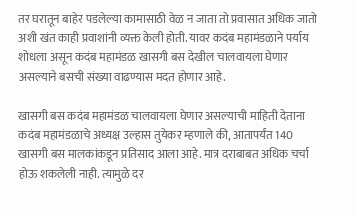तर घरातून बाहेर पडलेल्या कामासाठी वेळ न जाता तो प्रवासात अधिक जातो अशी खंत काही प्रवाशांनी व्यक्त केली होती. यावर कदंब महामंडळाने पर्याय शोधला असून कदंब महामंडळ खासगी बस देखील चालवायला घेणार असल्याने बसची संख्या वाढण्यास मदत होणार आहे.

खासगी बस कदंब महामंडळ चालवायला घेणार असल्याची माहिती देताना कदंब महामंडळाचे अध्यक्ष उल्हास तुयेकर म्हणाले की, आतापर्यंत 140 खासगी बस मालकांकडून प्रतिसाद आला आहे. मात्र दराबाबत अधिक चर्चा होऊ शकलेली नाही. त्यामुळे दर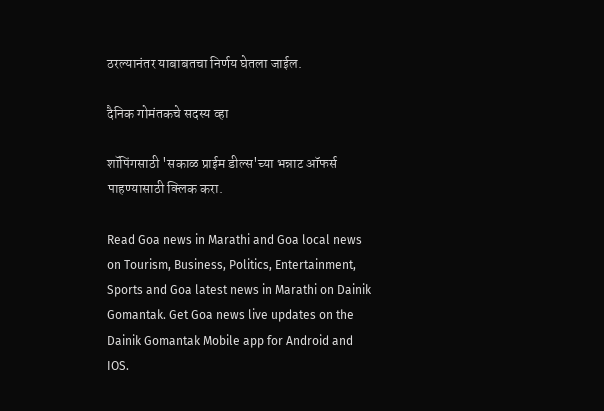ठरल्यानंतर याबाबतचा निर्णय घेतला जाईल.

दैनिक गोमंतकचे सदस्य व्हा

शॉपिंगसाठी 'सकाळ प्राईम डील्स'च्या भन्नाट ऑफर्स पाहण्यासाठी क्लिक करा.

Read Goa news in Marathi and Goa local news on Tourism, Business, Politics, Entertainment, Sports and Goa latest news in Marathi on Dainik Gomantak. Get Goa news live updates on the Dainik Gomantak Mobile app for Android and IOS.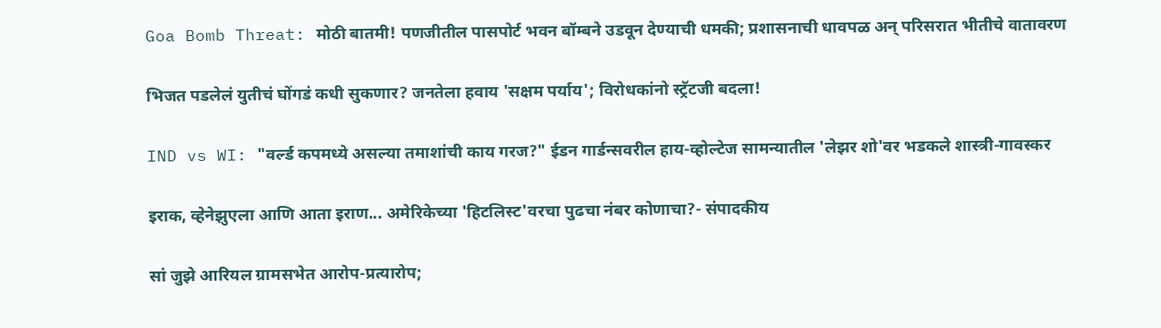Goa Bomb Threat: मोठी बातमी! पणजीतील पासपोर्ट भवन बॉम्बने उडवून देण्याची धमकी; प्रशासनाची धावपळ अन् परिसरात भीतीचे वातावरण

भिजत पडलेलं युतीचं घोंगडं कधी सुकणार? जनतेला हवाय 'सक्षम पर्याय'; विरोधकांनो स्ट्रॅटजी बदला!

IND vs WI: "वर्ल्ड कपमध्ये असल्या तमाशांची काय गरज?" ईडन गार्डन्सवरील हाय-व्होल्टेज सामन्यातील 'लेझर शो'वर भडकले शास्त्री-गावस्कर

इराक, व्हेनेझुएला आणि आता इराण... अमेरिकेच्या 'हिटलिस्ट'वरचा पुढचा नंबर कोणाचा?- संपादकीय

सां जुझे आरियल ग्रामसभेत आरोप-प्रत्यारोप;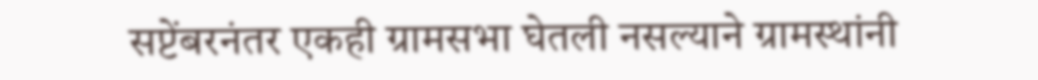सप्टेंबरनंतर एकही ग्रामसभा घेतली नसल्याने ग्रामस्थांनी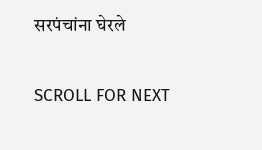सरपंचांना घेरले

SCROLL FOR NEXT